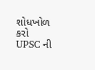શોધખોળ કરો
UPSC ની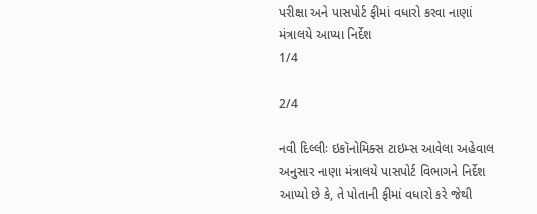પરીક્ષા અને પાસપોર્ટ ફીમાં વધારો કરવા નાણાં મંત્રાલયે આપ્યા નિર્દેશ
1/4

2/4

નવી દિલ્લીઃ ઇકૉનોમિક્સ ટાઇમ્સ આવેલા અહેવાલ અનુસાર નાણા મંત્રાલયે પાસપોર્ટ વિભાગને નિર્દેશ આપ્યો છે કે, તે પોતાની ફીમાં વધારો કરે જેથી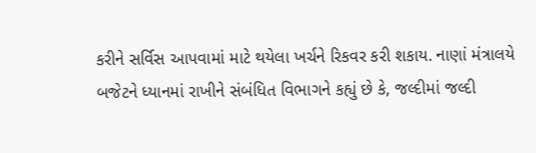કરીને સર્વિસ આપવામાં માટે થયેલા ખર્ચને રિકવર કરી શકાય. નાણાં મંત્રાલયે બજેટને ધ્યાનમાં રાખીને સંબંધિત વિભાગને કહ્યું છે કે, જલ્દીમાં જલ્દી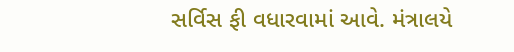સર્વિસ ફી વધારવામાં આવે. મંત્રાલયે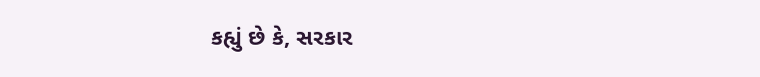કહ્યું છે કે, સરકાર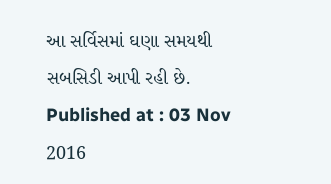આ સર્વિસમાં ઘણા સમયથી સબસિડી આપી રહી છે.
Published at : 03 Nov 2016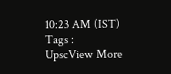10:23 AM (IST)
Tags :
UpscView More